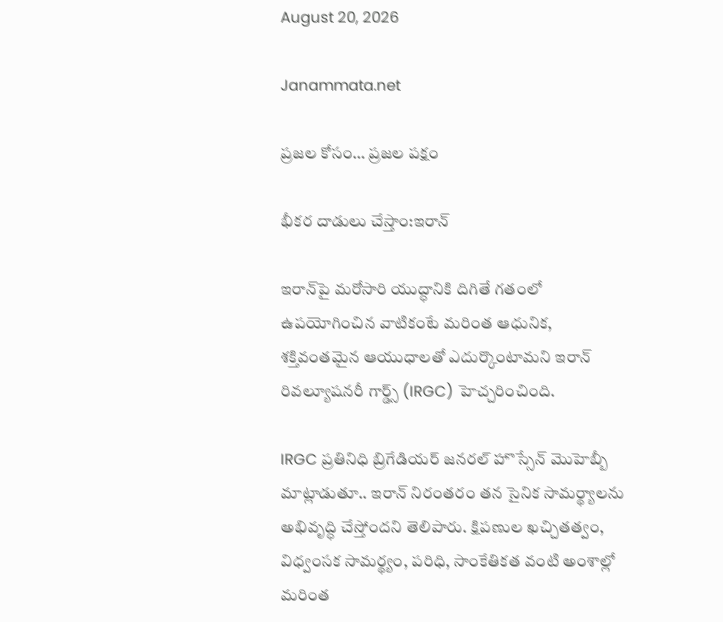August 20, 2026

Janammata.net

ప్రజల కోసం… ప్రజల పక్షం

భీకర దాడులు చేస్తాం:ఇరాన్

ఇరాన్‌పై మరోసారి యుద్ధానికి దిగితే గతంలో ఉపయోగించిన వాటికంటే మరింత ఆధునిక, శక్తివంతమైన ఆయుధాలతో ఎదుర్కొంటామని ఇరాన్ రివల్యూషనరీ గార్డ్స్ (IRGC) హెచ్చరించింది.

IRGC ప్రతినిధి బ్రిగేడియర్ జనరల్ హొస్సేన్ మొహెబ్బీ మాట్లాడుతూ.. ఇరాన్ నిరంతరం తన సైనిక సామర్థ్యాలను అభివృద్ధి చేస్తోందని తెలిపారు. క్షిపణుల ఖచ్చితత్వం, విధ్వంసక సామర్థ్యం, పరిధి, సాంకేతికత వంటి అంశాల్లో మరింత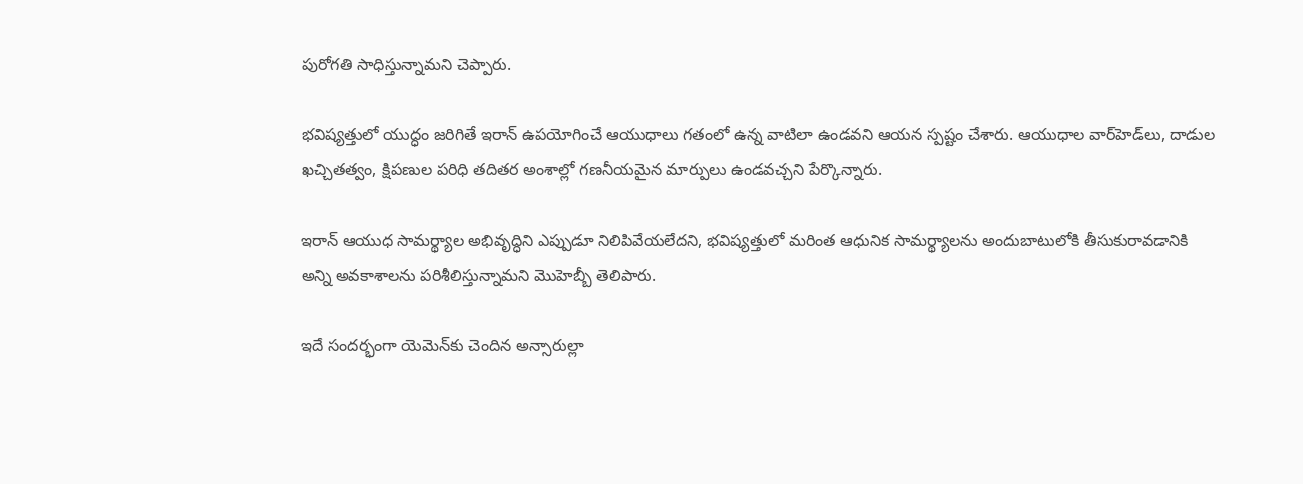పురోగతి సాధిస్తున్నామని చెప్పారు.

భవిష్యత్తులో యుద్ధం జరిగితే ఇరాన్ ఉపయోగించే ఆయుధాలు గతంలో ఉన్న వాటిలా ఉండవని ఆయన స్పష్టం చేశారు. ఆయుధాల వార్‌హెడ్‌లు, దాడుల ఖచ్చితత్వం, క్షిపణుల పరిధి తదితర అంశాల్లో గణనీయమైన మార్పులు ఉండవచ్చని పేర్కొన్నారు.

ఇరాన్ ఆయుధ సామర్థ్యాల అభివృద్ధిని ఎప్పుడూ నిలిపివేయలేదని, భవిష్యత్తులో మరింత ఆధునిక సామర్థ్యాలను అందుబాటులోకి తీసుకురావడానికి అన్ని అవకాశాలను పరిశీలిస్తున్నామని మొహెబ్బీ తెలిపారు.

ఇదే సందర్భంగా యెమెన్‌కు చెందిన అన్సారుల్లా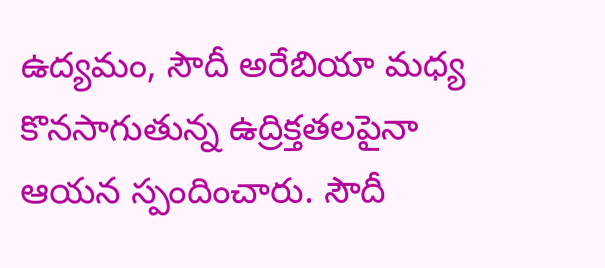ఉద్యమం, సౌదీ అరేబియా మధ్య కొనసాగుతున్న ఉద్రిక్తతలపైనా ఆయన స్పందించారు. సౌదీ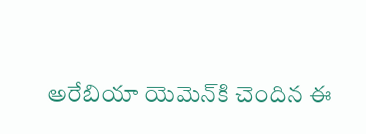అరేబియా యెమెన్‌కి చెందిన ఈ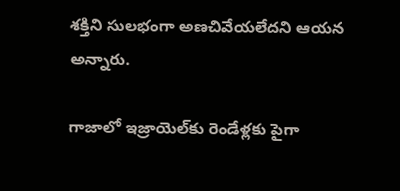శక్తిని సులభంగా అణచివేయలేదని ఆయన అన్నారు.

గాజాలో ఇజ్రాయెల్‌కు రెండేళ్లకు పైగా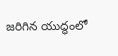జరిగిన యుద్ధంలో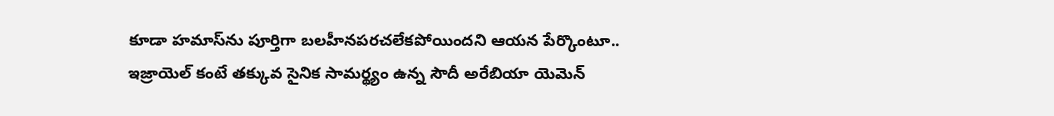కూడా హమాస్‌ను పూర్తిగా బలహీనపరచలేకపోయిందని ఆయన పేర్కొంటూ.. ఇజ్రాయెల్ కంటే తక్కువ సైనిక సామర్థ్యం ఉన్న సౌదీ అరేబియా యెమెన్‌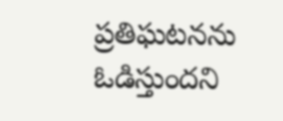ప్రతిఘటనను ఓడిస్తుందని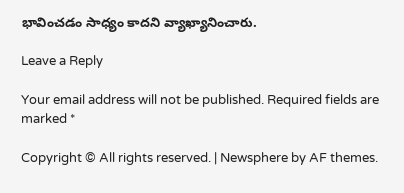భావించడం సాధ్యం కాదని వ్యాఖ్యానించారు.

Leave a Reply

Your email address will not be published. Required fields are marked *

Copyright © All rights reserved. | Newsphere by AF themes.